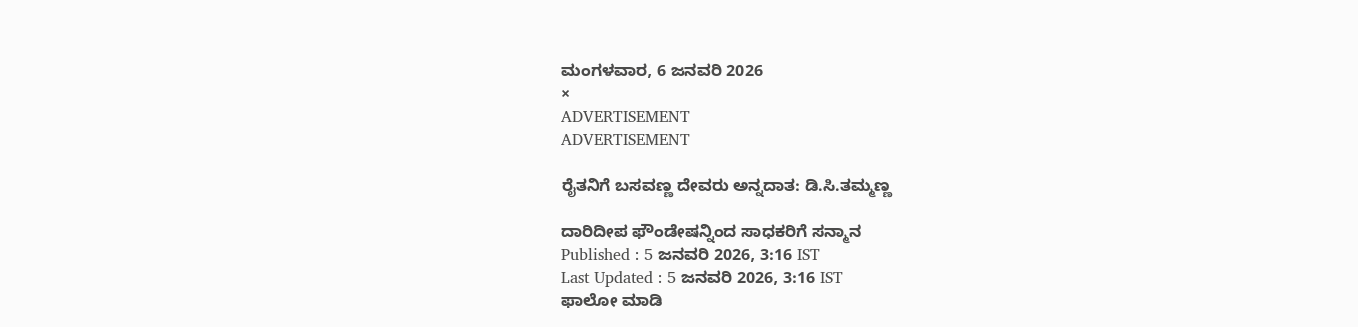ಮಂಗಳವಾರ, 6 ಜನವರಿ 2026
×
ADVERTISEMENT
ADVERTISEMENT

ರೈತನಿಗೆ ಬಸವಣ್ಣ ದೇವರು ಅನ್ನದಾತ: ಡಿ.ಸಿ.ತಮ್ಮಣ್ಣ

ದಾರಿದೀಪ ಫೌಂಡೇಷನ್ನಿಂದ ಸಾಧಕರಿಗೆ ಸನ್ಮಾನ
Published : 5 ಜನವರಿ 2026, 3:16 IST
Last Updated : 5 ಜನವರಿ 2026, 3:16 IST
ಫಾಲೋ ಮಾಡಿ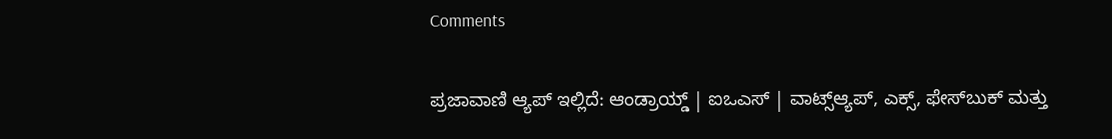Comments

ಪ್ರಜಾವಾಣಿ ಆ್ಯಪ್ ಇಲ್ಲಿದೆ: ಆಂಡ್ರಾಯ್ಡ್ | ಐಒಎಸ್ | ವಾಟ್ಸ್ಆ್ಯಪ್, ಎಕ್ಸ್, ಫೇಸ್‌ಬುಕ್ ಮತ್ತು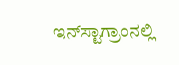ಇನ್‌ಸ್ಟಾಗ್ರಾಂನಲ್ಲಿ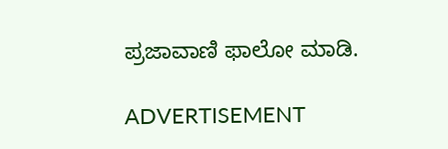ಪ್ರಜಾವಾಣಿ ಫಾಲೋ ಮಾಡಿ.

ADVERTISEMENT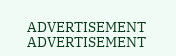ADVERTISEMENT
ADVERTISEMENT